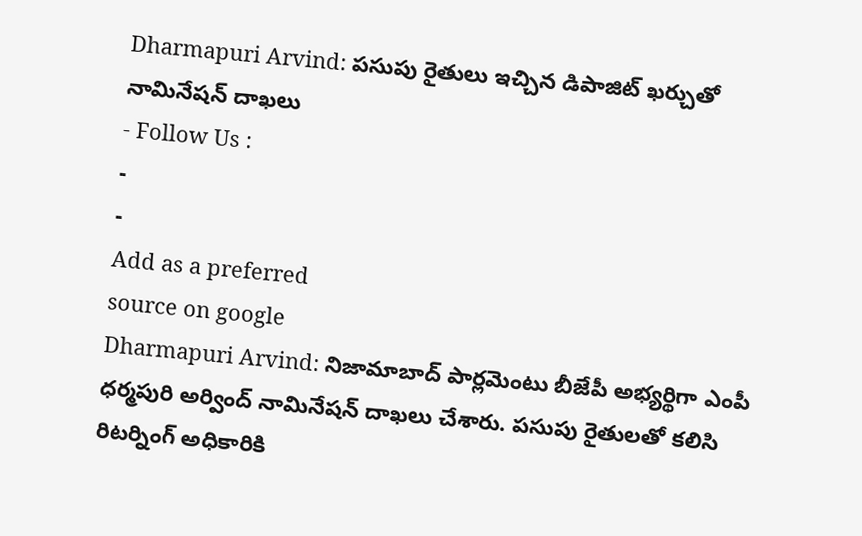Dharmapuri Arvind: పసుపు రైతులు ఇచ్చిన డిపాజిట్ ఖర్చుతో నామినేషన్ దాఖలు
- Follow Us :
-
-
Add as a preferred
source on google
Dharmapuri Arvind: నిజామాబాద్ పార్లమెంటు బీజేపీ అభ్యర్థిగా ఎంపీ ధర్మపురి అర్వింద్ నామినేషన్ దాఖలు చేశారు. పసుపు రైతులతో కలిసి రిటర్నింగ్ అధికారికి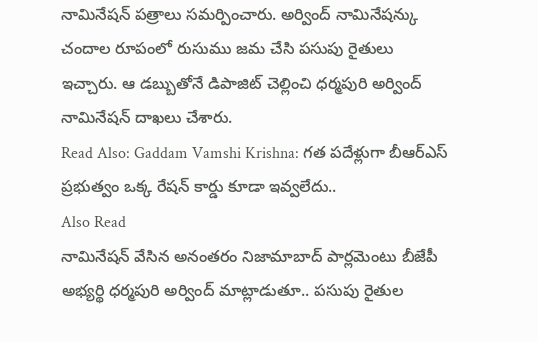నామినేషన్ పత్రాలు సమర్పించారు. అర్వింద్ నామినేషన్కు చందాల రూపంలో రుసుము జమ చేసి పసుపు రైతులు ఇచ్చారు. ఆ డబ్బుతోనే డిపాజిట్ చెల్లించి ధర్మపురి అర్వింద్ నామినేషన్ దాఖలు చేశారు.
Read Also: Gaddam Vamshi Krishna: గత పదేళ్లుగా బీఆర్ఎస్ ప్రభుత్వం ఒక్క రేషన్ కార్డు కూడా ఇవ్వలేదు..
Also Read
నామినేషన్ వేసిన అనంతరం నిజామాబాద్ పార్లమెంటు బీజేపీ అభ్యర్థి ధర్మపురి అర్వింద్ మాట్లాడుతూ.. పసుపు రైతుల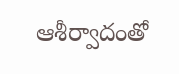ఆశీర్వాదంతో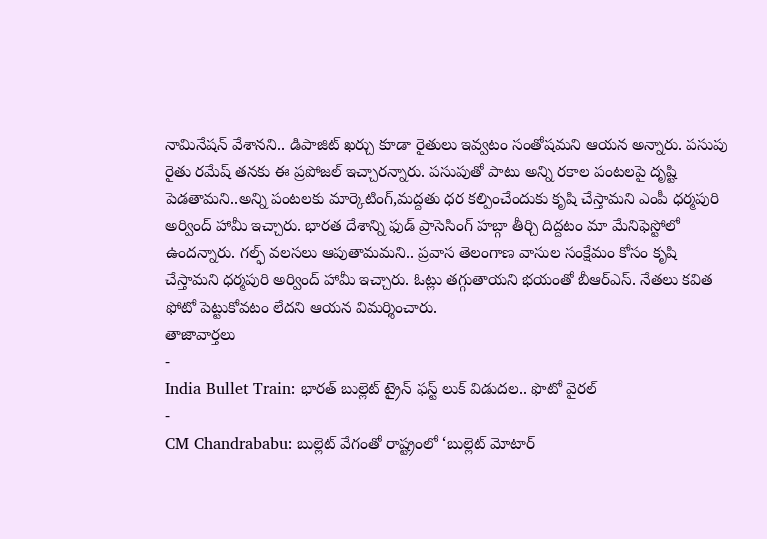నామినేషన్ వేశానని.. డిపాజిట్ ఖర్చు కూడా రైతులు ఇవ్వటం సంతోషమని ఆయన అన్నారు. పసుపు రైతు రమేష్ తనకు ఈ ప్రపోజల్ ఇచ్చారన్నారు. పసుపుతో పాటు అన్ని రకాల పంటలపై దృష్టి పెడతామని..అన్ని పంటలకు మార్కెటింగ్,మద్దతు ధర కల్పించేందుకు కృషి చేస్తామని ఎంపీ ధర్మపురి అర్వింద్ హామీ ఇచ్చారు. భారత దేశాన్ని ఫుడ్ ప్రాసెసింగ్ హబ్గా తీర్చి దిద్దటం మా మేనిఫెస్టోలో ఉందన్నారు. గల్ఫ్ వలసలు ఆపుతామమని.. ప్రవాస తెలంగాణ వాసుల సంక్షేమం కోసం కృషి చేస్తామని ధర్మపురి అర్వింద్ హామీ ఇచ్చారు. ఓట్లు తగ్గుతాయని భయంతో బీఆర్ఎస్. నేతలు కవిత ఫోటో పెట్టుకోవటం లేదని ఆయన విమర్శించారు.
తాజావార్తలు
-
India Bullet Train: భారత్ బుల్లెట్ ట్రైన్ ఫస్ట్ లుక్ విడుదల.. ఫొటో వైరల్
-
CM Chandrababu: బుల్లెట్ వేగంతో రాష్ట్రంలో ‘బుల్లెట్ మోటార్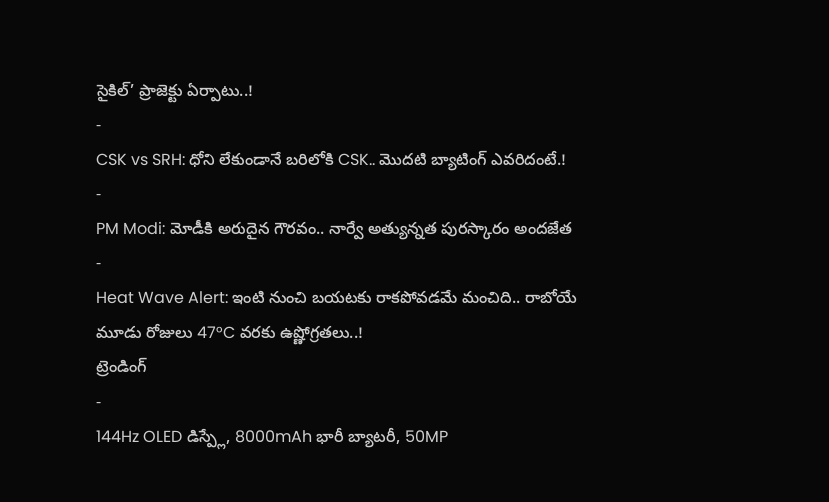సైకిల్’ ప్రాజెక్టు ఏర్పాటు..!
-
CSK vs SRH: ధోని లేకుండానే బరిలోకి CSK.. మొదటి బ్యాటింగ్ ఎవరిదంటే.!
-
PM Modi: మోడీకి అరుదైన గౌరవం.. నార్వే అత్యున్నత పురస్కారం అందజేత
-
Heat Wave Alert: ఇంటి నుంచి బయటకు రాకపోవడమే మంచిది.. రాబోయే మూడు రోజులు 47°C వరకు ఉష్ణోగ్రతలు..!
ట్రెండింగ్
-
144Hz OLED డిస్ప్లే, 8000mAh భారీ బ్యాటరీ, 50MP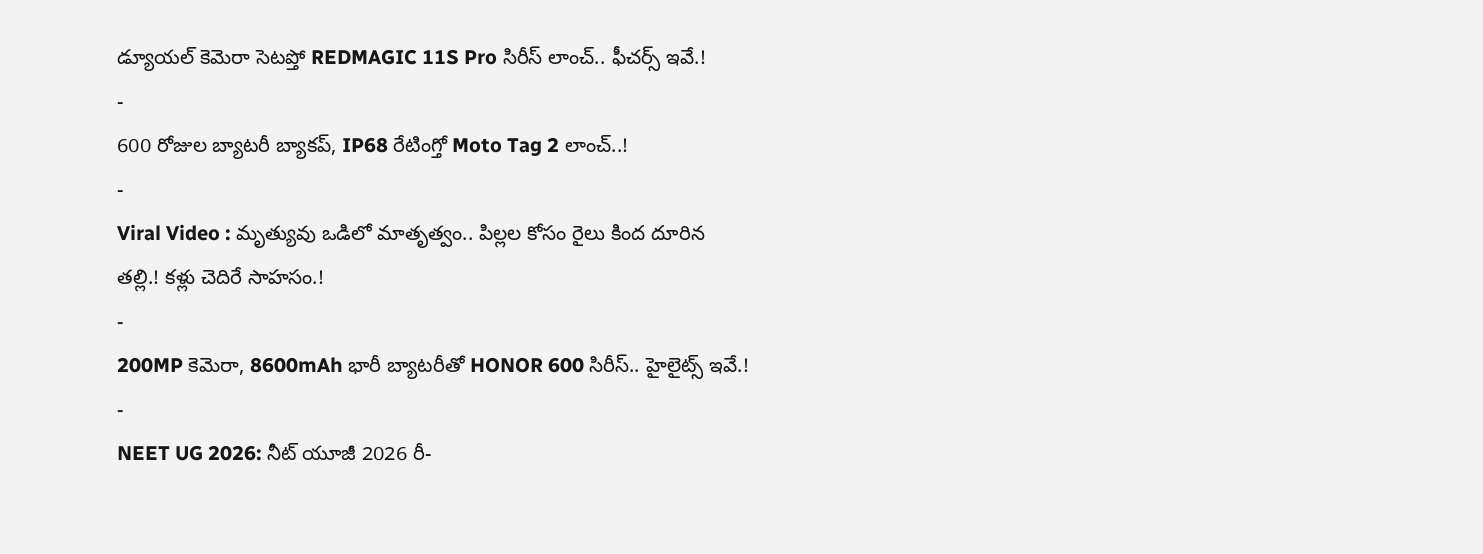డ్యూయల్ కెమెరా సెటప్తో REDMAGIC 11S Pro సిరీస్ లాంచ్.. ఫీచర్స్ ఇవే.!
-
600 రోజుల బ్యాటరీ బ్యాకప్, IP68 రేటింగ్తో Moto Tag 2 లాంచ్..!
-
Viral Video : మృత్యువు ఒడిలో మాతృత్వం.. పిల్లల కోసం రైలు కింద దూరిన తల్లి.! కళ్లు చెదిరే సాహసం.!
-
200MP కెమెరా, 8600mAh భారీ బ్యాటరీతో HONOR 600 సిరీస్.. హైలైట్స్ ఇవే.!
-
NEET UG 2026: నీట్ యూజీ 2026 రీ-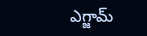ఎగ్జామ్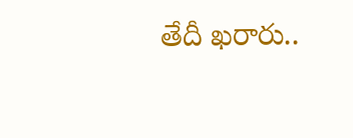తేదీ ఖరారు..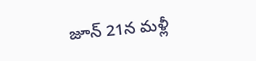జూన్ 21న మళ్లీ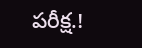పరీక్ష.!